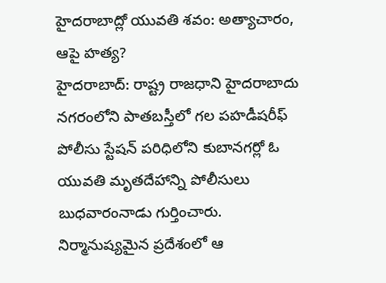హైదరాబాద్లో యువతి శవం: అత్యాచారం, ఆపై హత్య?
హైదరాబాద్: రాష్ట్ర రాజధాని హైదరాబాదు నగరంలోని పాతబస్తీలో గల పహడీషరీఫ్ పోలీసు స్టేషన్ పరిధిలోని కుబానగర్లో ఓ యువతి మృతదేహాన్ని పోలీసులు బుధవారంనాడు గుర్తించారు. నిర్మానుష్యమైన ప్రదేశంలో ఆ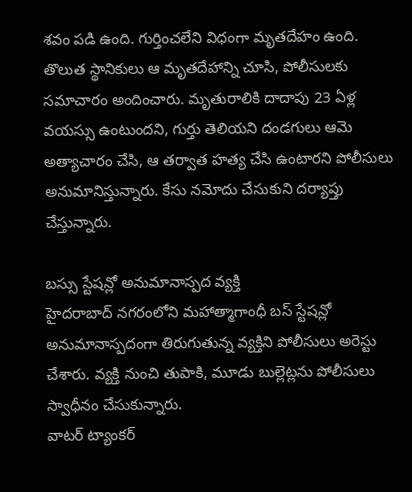శవం పడి ఉంది. గుర్తించలేని విధంగా మృతదేహం ఉంది.
తొలుత స్థానికులు ఆ మృతదేహాన్ని చూసి, పోలీసులకు సమాచారం అందించారు. మృతురాలికి దాదాపు 23 ఏళ్ల వయస్సు ఉంటుందని, గుర్తు తెలియని దండగులు ఆమె అత్యాచారం చేసి, ఆ తర్వాత హత్య చేసి ఉంటారని పోలీసులు అనుమానిస్తున్నారు. కేసు నమోదు చేసుకుని దర్యాప్తు చేస్తున్నారు.

బస్సు స్టేషన్లో అనుమానాస్పద వ్యక్తి
హైదరాబాద్ నగరంలోని మహాత్మాగాంధీ బస్ స్టేషన్లో అనుమానాస్పదంగా తిరుగుతున్న వ్యక్తిని పోలీసులు అరెస్టు చేశారు. వ్యక్తి నుంచి తుపాకి, మూడు బుల్లెట్లను పోలీసులు స్వాధీనం చేసుకున్నారు.
వాటర్ ట్యాంకర్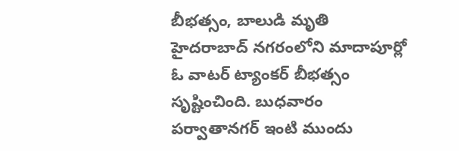బీభత్సం, బాలుడి మృతి
హైదరాబాద్ నగరంలోని మాదాపూర్లో ఓ వాటర్ ట్యాంకర్ బీభత్సం సృష్టించింది. బుధవారం పర్వాతానగర్ ఇంటి ముందు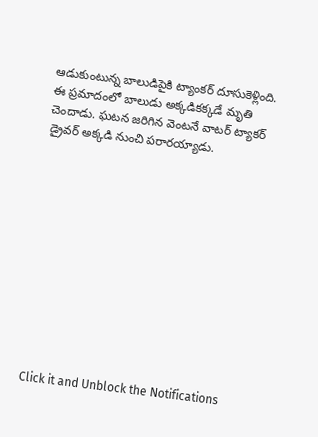ఆడుకుంటున్న బాలుడిపైకి ట్యాంకర్ దూసుకెళ్లింది. ఈ ప్రమాదంలో బాలుడు అక్కడికక్కడే మృతి చెందాడు. ఘటన జరిగిన వెంటనే వాటర్ ట్యాకర్ డ్రైవర్ అక్కడి నుంచి పరారయ్యాడు.












Click it and Unblock the Notifications